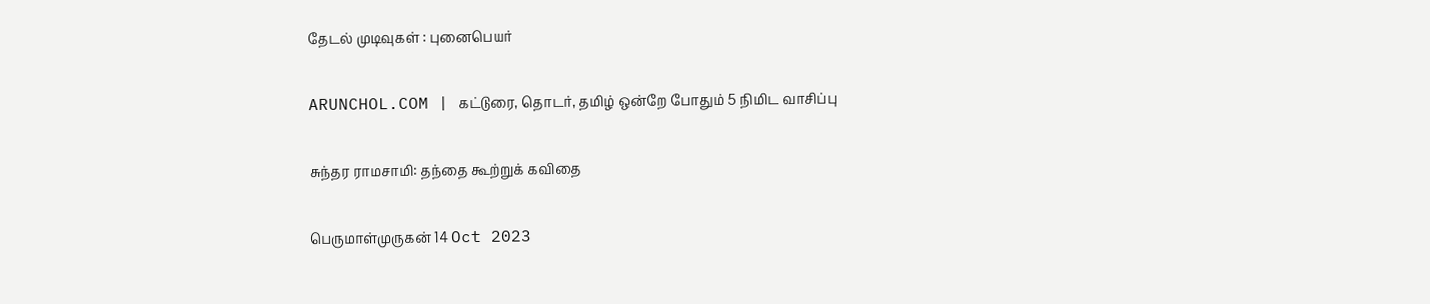தேடல் முடிவுகள் : புனைபெயர்

ARUNCHOL.COM | கட்டுரை, தொடர், தமிழ் ஒன்றே போதும் 5 நிமிட வாசிப்பு

சுந்தர ராமசாமி: தந்தை கூற்றுக் கவிதை

பெருமாள்முருகன் 14 Oct 2023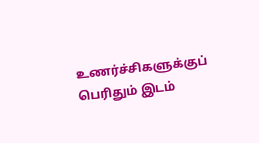உணர்ச்சிகளுக்குப் பெரிதும் இடம்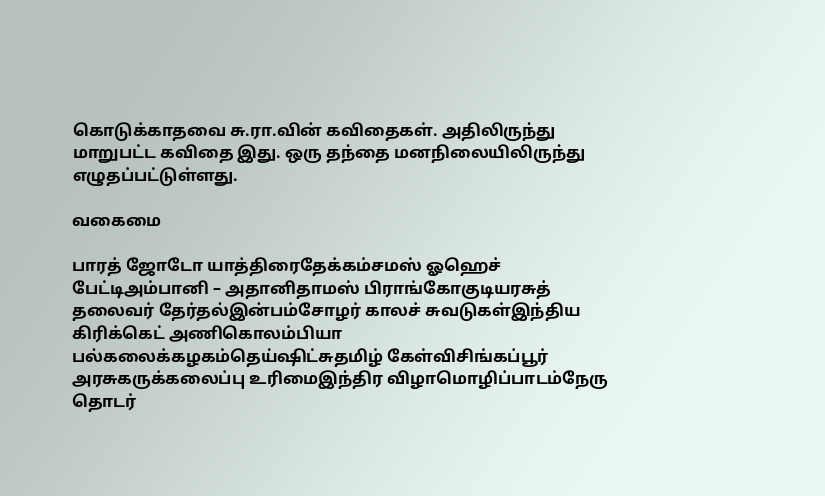கொடுக்காதவை சு.ரா.வின் கவிதைகள். அதிலிருந்து மாறுபட்ட கவிதை இது. ஒரு தந்தை மனநிலையிலிருந்து எழுதப்பட்டுள்ளது.

வகைமை

பாரத் ஜோடோ யாத்திரைதேக்கம்சமஸ் ஓஹெச் பேட்டிஅம்பானி – அதானிதாமஸ் பிராங்கோகுடியரசுத் தலைவர் தேர்தல்இன்பம்சோழர் காலச் சுவடுகள்இந்திய கிரிக்கெட் அணிகொலம்பியா பல்கலைக்கழகம்தெய்ஷிட்சுதமிழ் கேள்விசிங்கப்பூர் அரசுகருக்கலைப்பு உரிமைஇந்திர விழாமொழிப்பாடம்நேரு தொடர்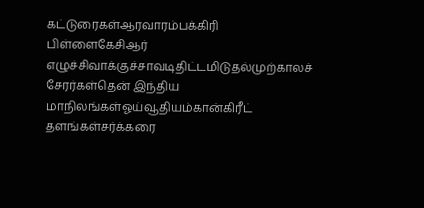கட்டுரைகள்ஆரவாரம்பக்கிரி பிள்ளைகேசிஆர் எழுச்சிவாக்குச்சாவடிதிட்டமிடுதல்முற்காலச் சேரர்கள்தென் இந்திய மாநிலங்கள்ஓய்வூதியம்கான்கிரீட் தளங்கள்சர்க்கரை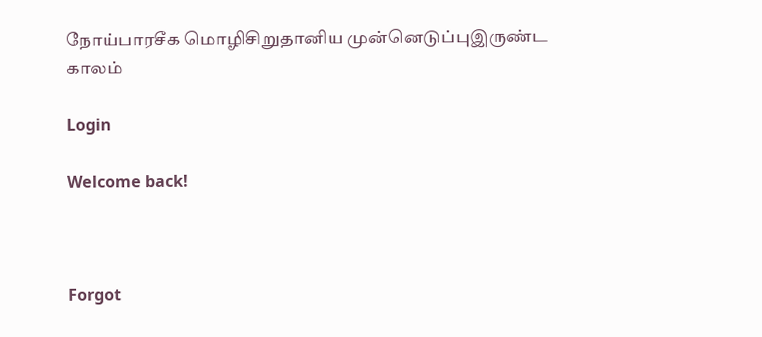நோய்பாரசீக மொழிசிறுதானிய முன்னெடுப்புஇருண்ட காலம்

Login

Welcome back!



Forgot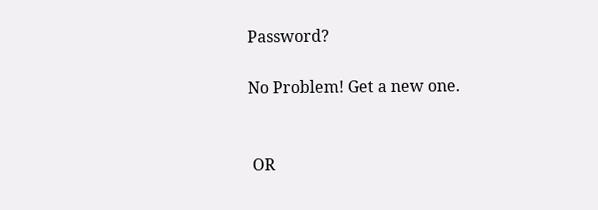Password?

No Problem! Get a new one.


 OR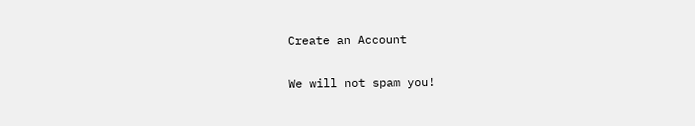Create an Account

We will not spam you!